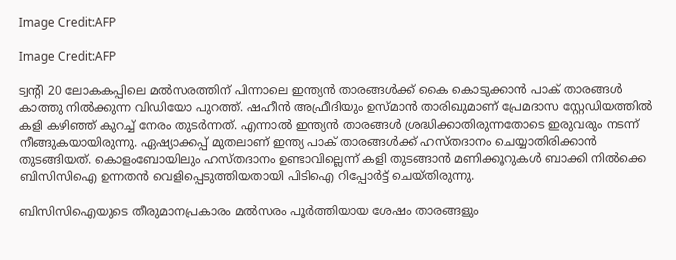Image Credit:AFP

Image Credit:AFP

ട്വന്‍റി 20 ലോകകപ്പിലെ മല്‍സരത്തിന് പിന്നാലെ ഇന്ത്യന്‍ താരങ്ങള്‍ക്ക് കൈ കൊടുക്കാന്‍ പാക് താരങ്ങള്‍ കാത്തു നില്‍ക്കുന്ന വിഡിയോ പുറത്ത്. ഷഹീന്‍ അഫ്രീദിയും ഉസ്മാന്‍ താരിഖുമാണ് പ്രേമദാസ സ്റ്റേഡിയത്തില്‍ കളി കഴിഞ്ഞ് കുറച്ച് നേരം തുടര്‍ന്നത്. എന്നാല്‍ ഇന്ത്യന്‍ താരങ്ങള്‍ ശ്രദ്ധിക്കാതിരുന്നതോടെ ഇരുവരും നടന്ന് നീങ്ങുകയായിരുന്നു. ഏഷ്യാക്കപ്പ് മുതലാണ് ഇന്ത്യ പാക് താരങ്ങള്‍ക്ക് ഹസ്തദാനം ചെയ്യാതിരിക്കാന്‍ തുടങ്ങിയത്. കൊളംബോയിലും ഹസ്തദാനം ഉണ്ടാവില്ലെന്ന് കളി തുടങ്ങാന്‍ മണിക്കൂറുകള്‍ ബാക്കി നില്‍ക്കെ ബിസിസിഐ ഉന്നതന്‍ വെളിപ്പെടുത്തിയതായി പിടിഐ റിപ്പോര്‍ട്ട് ചെയ്തിരുന്നു.

ബിസിസിഐയുടെ തീരുമാനപ്രകാരം മല്‍സരം പൂര്‍ത്തിയായ ശേഷം താരങ്ങളും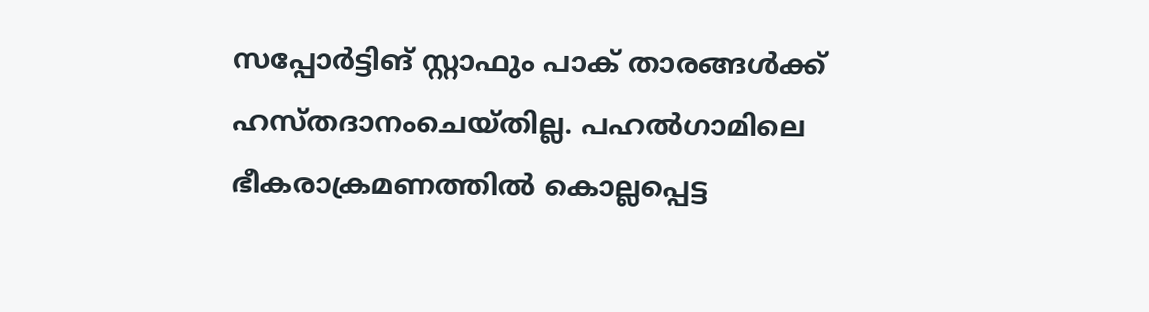സപ്പോര്‍ട്ടിങ് സ്റ്റാഫും പാക് താരങ്ങള്‍ക്ക് ഹസ്തദാനംചെയ്തില്ല. പഹല്‍ഗാമിലെ ഭീകരാക്രമണത്തില്‍ കൊല്ലപ്പെട്ട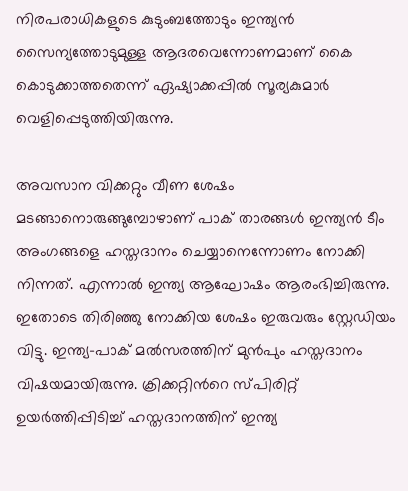നിരപരാധികളുടെ കുടുംബത്തോടും ഇന്ത്യന്‍ സൈന്യത്തോടുമുള്ള ആദരവെന്നോണമാണ് കൈ കൊടുക്കാത്തതെന്ന് ഏഷ്യാക്കപ്പില്‍ സൂര്യകുമാര്‍ വെളിപ്പെടുത്തിയിരുന്നു.

അവസാന വിക്കറ്റും വീണ ശേഷം മടങ്ങാനൊരുങ്ങുമ്പോഴാണ് പാക് താരങ്ങള്‍ ഇന്ത്യന്‍ ടീം അംഗങ്ങളെ ഹസ്തദാനം ചെയ്യാനെന്നോണം നോക്കി നിന്നത്. എന്നാല്‍ ഇന്ത്യ ആഘോഷം ആരംഭിച്ചിരുന്നു. ഇതോടെ തിരിഞ്ഞു നോക്കിയ ശേഷം ഇരുവരും സ്റ്റേഡിയം വിട്ടു. ഇന്ത്യ–പാക് മല്‍സരത്തിന് മുന്‍പും ഹസ്തദാനം വിഷയമായിരുന്നു. ക്രിക്കറ്റിന്‍റെ സ്പിരിറ്റ് ഉയര്‍ത്തിപ്പിടിച്ച് ഹസ്തദാനത്തിന് ഇന്ത്യ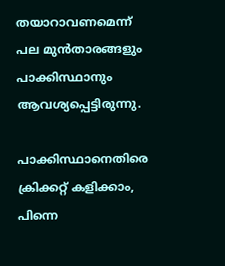തയാറാവണമെന്ന് പല മുന്‍താരങ്ങളും പാക്കിസ്ഥാനും ആവശ്യപ്പെട്ടിരുന്നു.

പാക്കിസ്ഥാനെതിരെ ക്രിക്കറ്റ് കളിക്കാം, പിന്നെ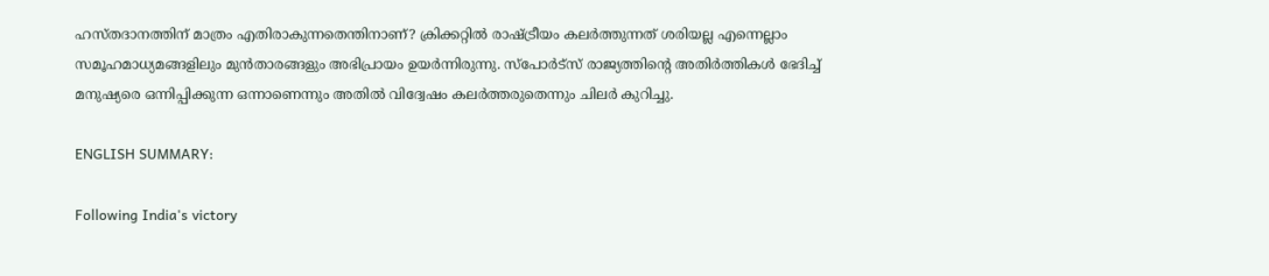ഹസ്തദാനത്തിന് മാത്രം എതിരാകുന്നതെന്തിനാണ്? ക്രിക്കറ്റില്‍ രാഷ്ട്രീയം കലര്‍ത്തുന്നത് ശരിയല്ല എന്നെല്ലാം സമൂഹമാധ്യമങ്ങളിലും മുന്‍താരങ്ങളും അഭിപ്രായം ഉയര്‍ന്നിരുന്നു. സ്പോര്‍ട്സ് രാജ്യത്തിന്‍റെ അതിര്‍ത്തികള്‍ ഭേദിച്ച് മനുഷ്യരെ ഒന്നിപ്പിക്കുന്ന ഒന്നാണെന്നും അതില്‍ വിദ്വേഷം കലര്‍ത്തരുതെന്നും ചിലര്‍ കുറിച്ചു.

ENGLISH SUMMARY:

Following India's victory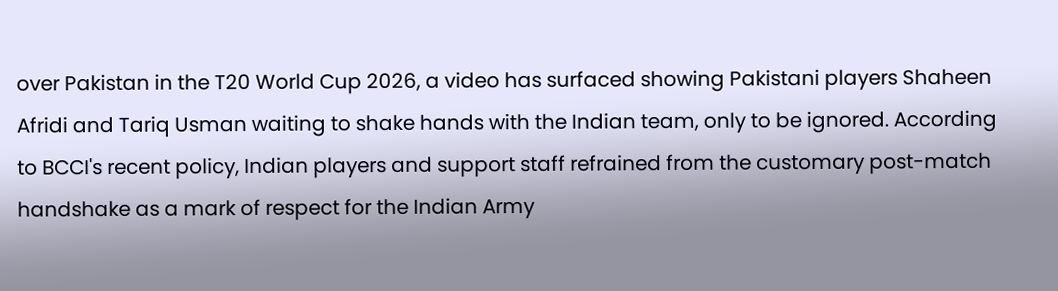over Pakistan in the T20 World Cup 2026, a video has surfaced showing Pakistani players Shaheen Afridi and Tariq Usman waiting to shake hands with the Indian team, only to be ignored. According to BCCI's recent policy, Indian players and support staff refrained from the customary post-match handshake as a mark of respect for the Indian Army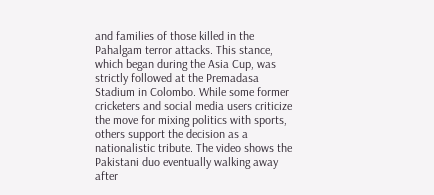and families of those killed in the Pahalgam terror attacks. This stance, which began during the Asia Cup, was strictly followed at the Premadasa Stadium in Colombo. While some former cricketers and social media users criticize the move for mixing politics with sports, others support the decision as a nationalistic tribute. The video shows the Pakistani duo eventually walking away after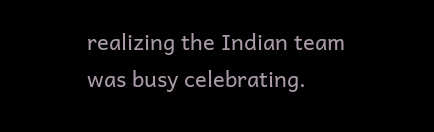realizing the Indian team was busy celebrating.